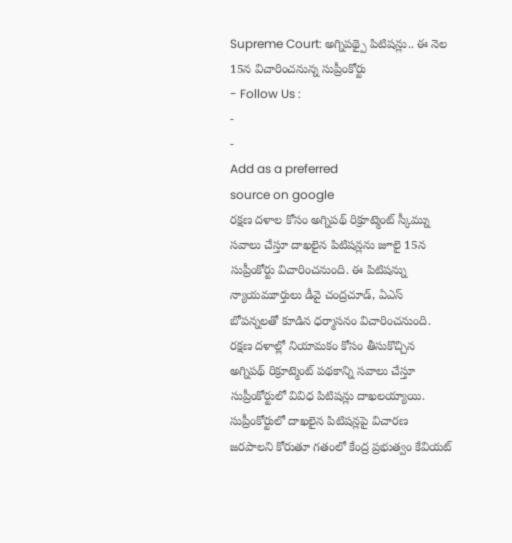Supreme Court: అగ్నిపథ్పై పిటిషన్లు.. ఈ నెల 15న విచారించనున్న సుప్రీంకోర్టు
- Follow Us :
-
-
Add as a preferred
source on google
రక్షణ దళాల కోసం అగ్నిపథ్ రిక్రూట్మెంట్ స్కీమ్ను సవాలు చేస్తూ దాఖలైన పిటిషన్లను జూలై 15న సుప్రీంకోర్టు విచారించనుంది. ఈ పిటిషన్ను న్యాయమూర్తులు డీవై చంద్రచూడ్, ఏఎస్ బోపన్నలతో కూడిన ధర్మాసనం విచారించనుంది. రక్షణ దళాల్లో నియామకం కోసం తీసుకొచ్చిన అగ్నిపథ్ రిక్రూట్మెంట్ పథకాన్ని సవాలు చేస్తూ సుప్రీంకోర్టులో వివిధ పిటిషన్లు దాఖలయ్యాయి. సుప్రీంకోర్టులో దాఖలైన పిటిషన్లపై విచారణ జరపాలని కోరుతూ గతంలో కేంద్ర ప్రభుత్వం కేవియట్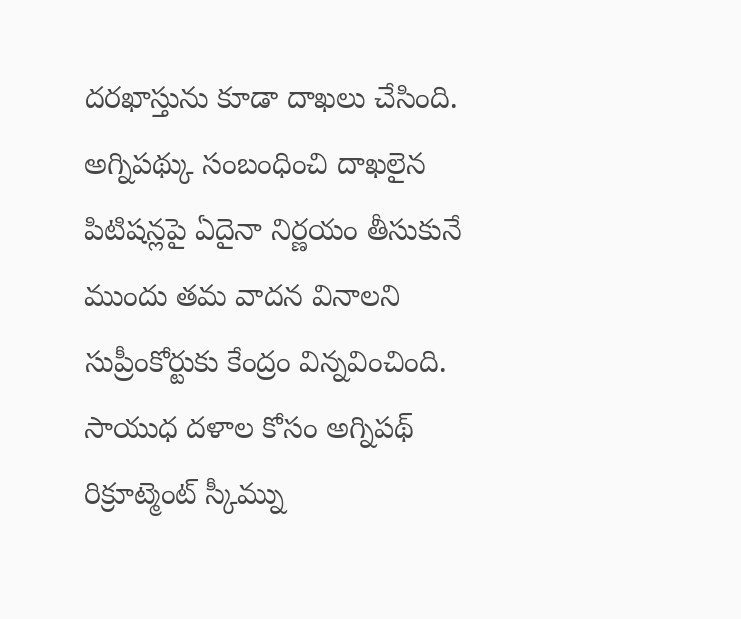దరఖాస్తును కూడా దాఖలు చేసింది. అగ్నిపథ్కు సంబంధించి దాఖలైన పిటిషన్లపై ఏదైనా నిర్ణయం తీసుకునే ముందు తమ వాదన వినాలని సుప్రీంకోర్టుకు కేంద్రం విన్నవించింది. సాయుధ దళాల కోసం అగ్నిపథ్ రిక్రూట్మెంట్ స్కీమ్ను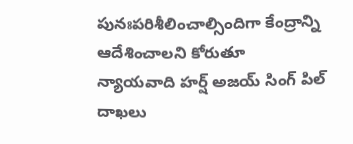పునఃపరిశీలించాల్సిందిగా కేంద్రాన్ని ఆదేశించాలని కోరుతూ న్యాయవాది హర్ష్ అజయ్ సింగ్ పిల్ దాఖలు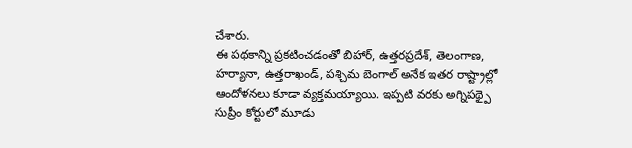చేశారు.
ఈ పథకాన్ని ప్రకటించడంతో బిహార్, ఉత్తరప్రదేశ్, తెలంగాణ, హర్యానా, ఉత్తరాఖండ్, పశ్చిమ బెంగాల్ అనేక ఇతర రాష్ట్రాల్లో ఆందోళనలు కూడా వ్యక్తమయ్యాయి. ఇప్పటి వరకు అగ్నిపథ్పై సుప్రీం కోర్టులో మూడు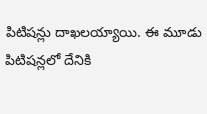పిటిషన్లు దాఖలయ్యాయి. ఈ మూడు పిటిషన్లలో దేనికి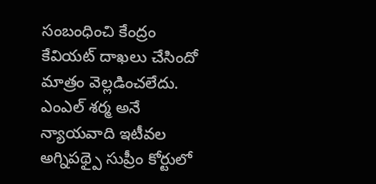సంబంధించి కేంద్రం కేవియట్ దాఖలు చేసిందో మాత్రం వెల్లడించలేదు. ఎంఎల్ శర్మ అనే న్యాయవాది ఇటీవల అగ్నిపథ్పై సుప్రీం కోర్టులో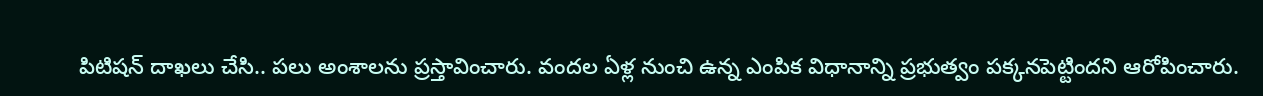పిటిషన్ దాఖలు చేసి.. పలు అంశాలను ప్రస్తావించారు. వందల ఏళ్ల నుంచి ఉన్న ఎంపిక విధానాన్ని ప్రభుత్వం పక్కనపెట్టిందని ఆరోపించారు.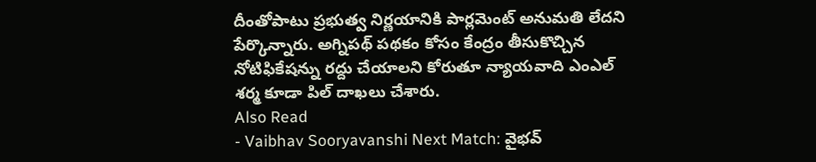దీంతోపాటు ప్రభుత్వ నిర్ణయానికి పార్లమెంట్ అనుమతి లేదని పేర్కొన్నారు. అగ్నిపథ్ పథకం కోసం కేంద్రం తీసుకొచ్చిన నోటిఫికేషన్ను రద్దు చేయాలని కోరుతూ న్యాయవాది ఎంఎల్ శర్మ కూడా పిల్ దాఖలు చేశారు.
Also Read
- Vaibhav Sooryavanshi Next Match: వైభవ్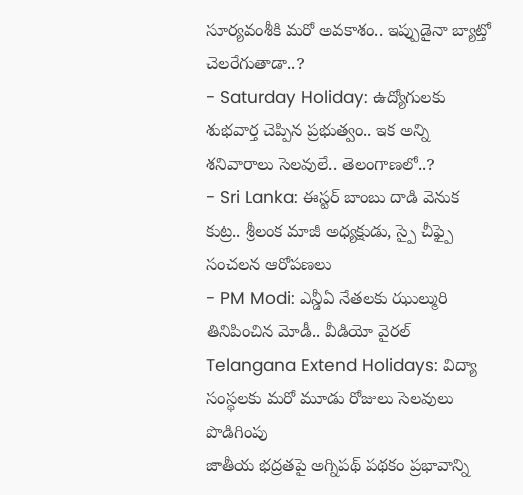సూర్యవంశీకి మరో అవకాశం.. ఇప్పుడైనా బ్యాట్తో చెలరేగుతాడా..?
- Saturday Holiday: ఉద్యోగులకు శుభవార్త చెప్పిన ప్రభుత్వం.. ఇక అన్ని శనివారాలు సెలవులే.. తెలంగాణలో..?
- Sri Lanka: ఈస్టర్ బాంబు దాడి వెనుక కుట్ర.. శ్రీలంక మాజీ అధ్యక్షుడు, స్పై చీఫ్పై సంచలన ఆరోపణలు
- PM Modi: ఎన్డీఏ నేతలకు ఝుల్మురి తినిపించిన మోడీ.. వీడియో వైరల్
Telangana Extend Holidays: విద్యా సంస్థలకు మరో మూడు రోజులు సెలవులు పొడిగింపు
జాతీయ భద్రతపై అగ్నిపథ్ పథకం ప్రభావాన్ని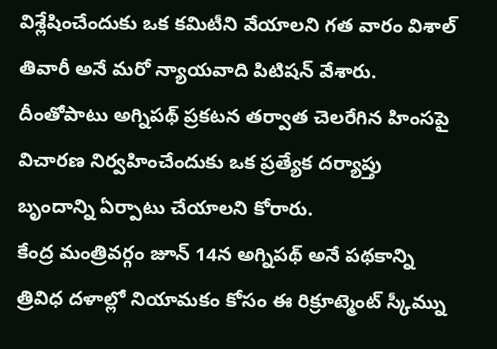విశ్లేషించేందుకు ఒక కమిటీని వేయాలని గత వారం విశాల్ తివారీ అనే మరో న్యాయవాది పిటిషన్ వేశారు. దీంతోపాటు అగ్నిపథ్ ప్రకటన తర్వాత చెలరేగిన హింసపై విచారణ నిర్వహించేందుకు ఒక ప్రత్యేక దర్యాప్తు బృందాన్ని ఏర్పాటు చేయాలని కోరారు.
కేంద్ర మంత్రివర్గం జూన్ 14న అగ్నిపథ్ అనే పథకాన్ని త్రివిధ దళాల్లో నియామకం కోసం ఈ రిక్రూట్మెంట్ స్కీమ్ను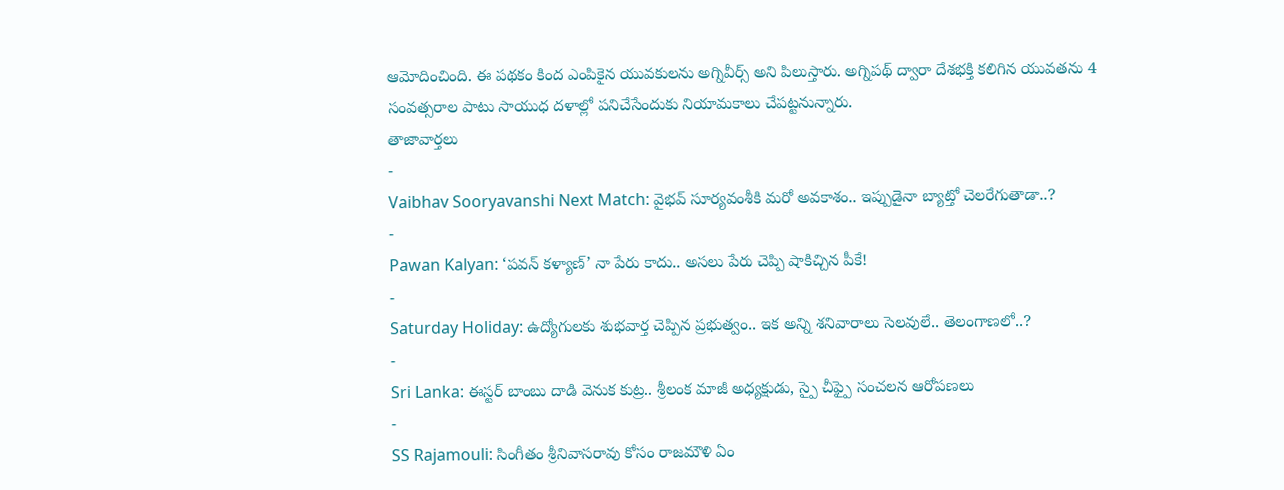ఆమోదించింది. ఈ పథకం కింద ఎంపికైన యువకులను అగ్నివీర్స్ అని పిలుస్తారు. అగ్నిపథ్ ద్వారా దేశభక్తి కలిగిన యువతను 4 సంవత్సరాల పాటు సాయుధ దళాల్లో పనిచేసేందుకు నియామకాలు చేపట్టనున్నారు.
తాజావార్తలు
-
Vaibhav Sooryavanshi Next Match: వైభవ్ సూర్యవంశీకి మరో అవకాశం.. ఇప్పుడైనా బ్యాట్తో చెలరేగుతాడా..?
-
Pawan Kalyan: ‘పవన్ కళ్యాణ్’ నా పేరు కాదు.. అసలు పేరు చెప్పి షాకిచ్చిన పీకే!
-
Saturday Holiday: ఉద్యోగులకు శుభవార్త చెప్పిన ప్రభుత్వం.. ఇక అన్ని శనివారాలు సెలవులే.. తెలంగాణలో..?
-
Sri Lanka: ఈస్టర్ బాంబు దాడి వెనుక కుట్ర.. శ్రీలంక మాజీ అధ్యక్షుడు, స్పై చీఫ్పై సంచలన ఆరోపణలు
-
SS Rajamouli: సింగీతం శ్రీనివాసరావు కోసం రాజమౌళి ఏం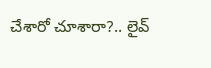చేశారో చూశారా?.. లైవ్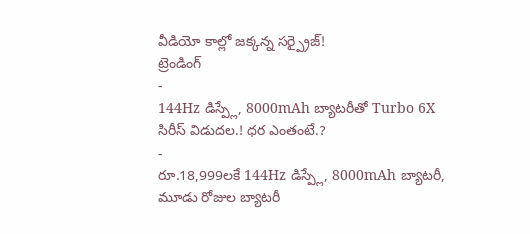వీడియో కాల్లో జక్కన్న సర్ప్రైజ్!
ట్రెండింగ్
-
144Hz డిస్ప్లే, 8000mAh బ్యాటరీతో Turbo 6X సిరీస్ విడుదల.! ధర ఎంతంటే.?
-
రూ.18,999లకే 144Hz డిస్ప్లే, 8000mAh బ్యాటరీ, మూడు రోజుల బ్యాటరీ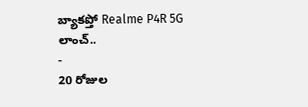బ్యాకప్తో Realme P4R 5G లాంచ్..
-
20 రోజుల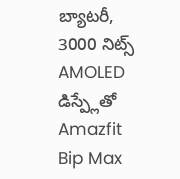బ్యాటరీ, 3000 నిట్స్ AMOLED డిస్ప్లేతో Amazfit Bip Max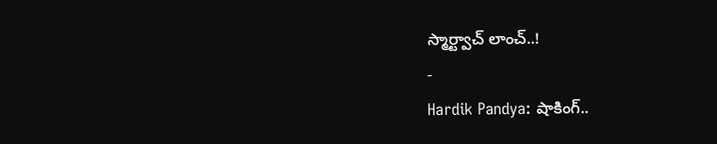స్మార్ట్వాచ్ లాంచ్..!
-
Hardik Pandya: షాకింగ్..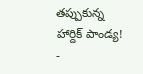తప్పుకున్న హార్దిక్ పాండ్య!
-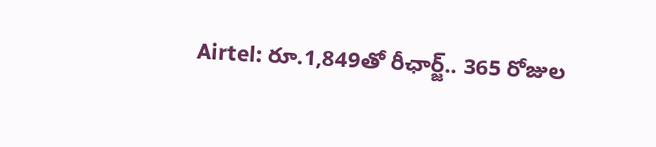Airtel: రూ.1,849తో రీఛార్జ్.. 365 రోజుల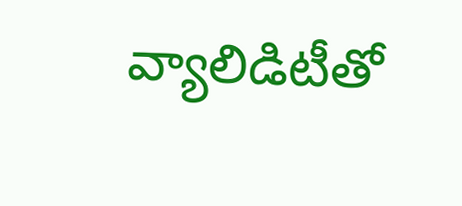వ్యాలిడిటీతో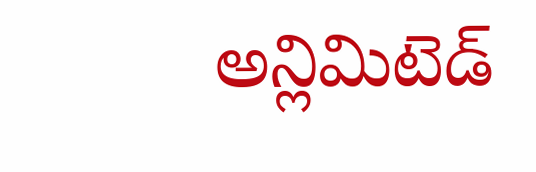అన్లిమిటెడ్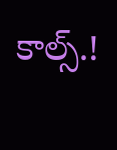కాల్స్.!